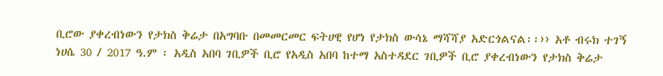ቢሮው ያቀረብነውን የታክስ ቅሬታ በአግባቡ በመመርመር ፍትሀዊ የሆነ የታክስ ውሳኔ ማሻሻያ አድርጎልናል፡፡›› አቶ ብሩክ ተገኝ
ነሀሴ 30 / 2017 ዓ.ም ፡ አዲስ አበባ ገቢዎች ቢሮ የአዲስ አበባ ከተማ አስተዳደር ገቢዎች ቢሮ ያቀረብነውን የታክስ ቅሬታ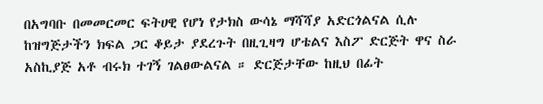በአግባቡ በመመርመር ፍትሀዊ የሆነ የታክስ ውሳኔ ማሻሻያ አድርጎልናል ሲሉ ከዝግጅታችን ክፍል ጋር ቆይታ ያደረጉት በዚጊዛግ ሆቴልና እስፖ ድርጅት ዋና ስራ አስኪያጅ አቶ ብሩክ ተገኝ ገልፀውልናል ። ድርጅታቸው ከዚህ በፊት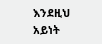እንደዚህ አይነት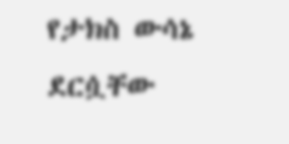የታክስ ውሳኔ ደርሷቸው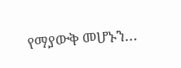የማያውቅ መሆኑን…